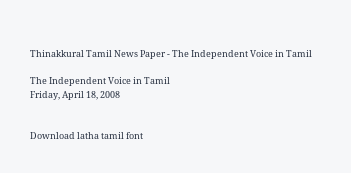Thinakkural Tamil News Paper - The Independent Voice in Tamil

The Independent Voice in Tamil
Friday, April 18, 2008


Download latha tamil font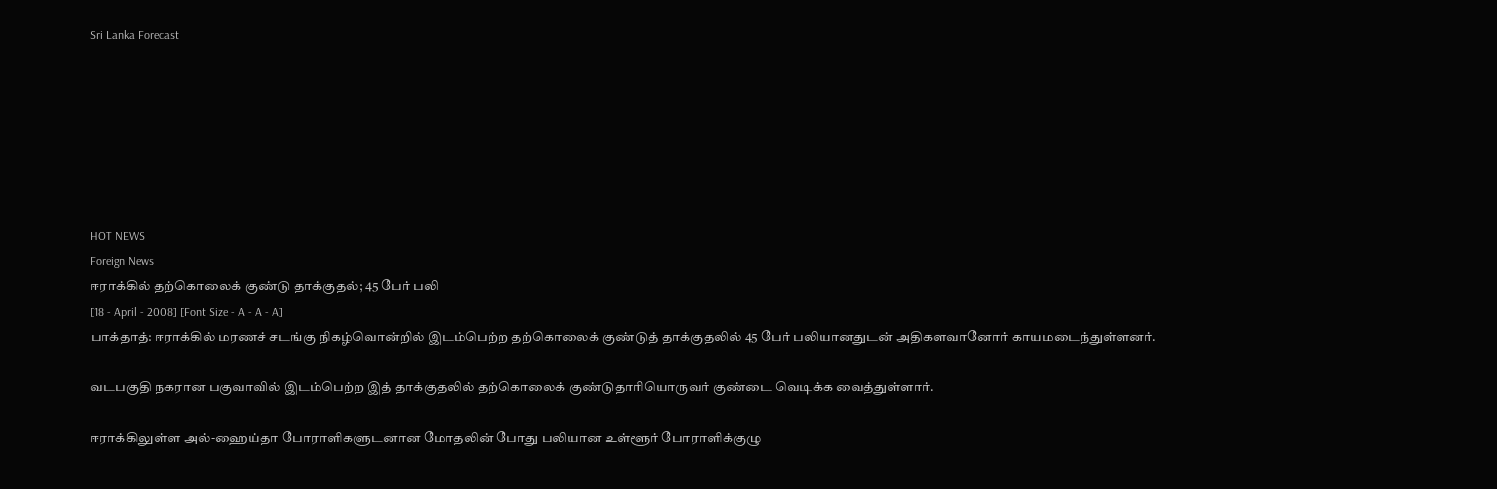Sri Lanka Forecast







HOT NEWS
Foreign News
ஈராக்கில் தற்கொலைக் குண்டு தாக்குதல்; 45 பேர் பலி
[18 - April - 2008] [Font Size - A - A - A]
பாக்தாத்: ஈராக்கில் மரணச் சடங்கு நிகழ்வொன்றில் இடம்பெற்ற தற்கொலைக் குண்டுத் தாக்குதலில் 45 பேர் பலியானதுடன் அதிகளவானோர் காயமடைந்துள்ளனர்.

வடபகுதி நகரான பகுவாவில் இடம்பெற்ற இத் தாக்குதலில் தற்கொலைக் குண்டுதாரியொருவர் குண்டை வெடிக்க வைத்துள்ளார்.

ஈராக்கிலுள்ள அல்-ஹைய்தா போராளிகளுடனான மோதலின் போது பலியான உள்ளூர் போராளிக்குழு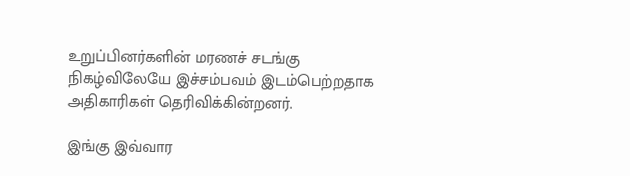உறுப்பினர்களின் மரணச் சடங்கு நிகழ்விலேயே இச்சம்பவம் இடம்பெற்றதாக அதிகாரிகள் தெரிவிக்கின்றனர்.

இங்கு இவ்வார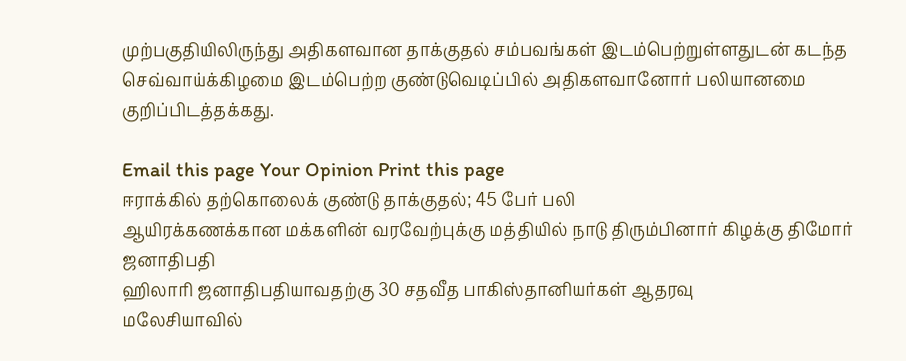முற்பகுதியிலிருந்து அதிகளவான தாக்குதல் சம்பவங்கள் இடம்பெற்றுள்ளதுடன் கடந்த செவ்வாய்க்கிழமை இடம்பெற்ற குண்டுவெடிப்பில் அதிகளவானோர் பலியானமை குறிப்பிடத்தக்கது.

Email this page Your Opinion Print this page
ஈராக்கில் தற்கொலைக் குண்டு தாக்குதல்; 45 பேர் பலி
ஆயிரக்கணக்கான மக்களின் வரவேற்புக்கு மத்தியில் நாடு திரும்பினார் கிழக்கு திமோர் ஜனாதிபதி
ஹிலாரி ஜனாதிபதியாவதற்கு 30 சதவீத பாகிஸ்தானியர்கள் ஆதரவு
மலேசியாவில்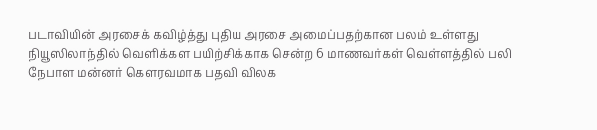படாவியின் அரசைக் கவிழ்த்து புதிய அரசை அமைப்பதற்கான பலம் உள்ளது
நியூஸிலாந்தில் வெளிக்கள பயிற்சிக்காக சென்ற 6 மாணவர்கள் வெள்ளத்தில் பலி
நேபாள மன்னர் கௌரவமாக பதவி விலக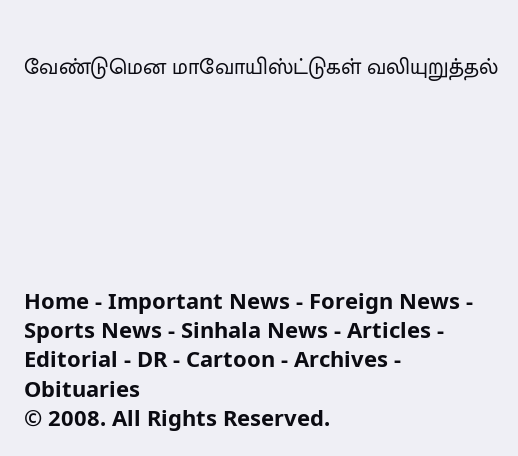வேண்டுமென மாவோயிஸ்ட்டுகள் வலியுறுத்தல்







Home - Important News - Foreign News - Sports News - Sinhala News - Articles - Editorial - DR - Cartoon - Archives - Obituaries
© 2008. All Rights Reserved.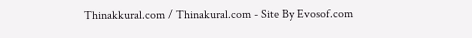Thinakkural.com / Thinakural.com - Site By Evosof.com